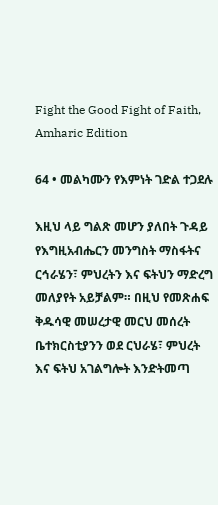Fight the Good Fight of Faith, Amharic Edition

64 • መልካሙን የእምነት ገድል ተጋደሉ

እዚህ ላይ ግልጽ መሆን ያለበት ጉዳይ የእግዚአብሔርን መንግስት ማስፋትና ርኅራሄን፣ ምህረትን እና ፍትህን ማድረግ መለያየት አይቻልም። በዚህ የመጽሐፍ ቅዱሳዊ መሠረታዊ መርህ መሰረት ቤተክርስቲያንን ወደ ርህራሄ፣ ምህረት እና ፍትህ አገልግሎት እንድትመጣ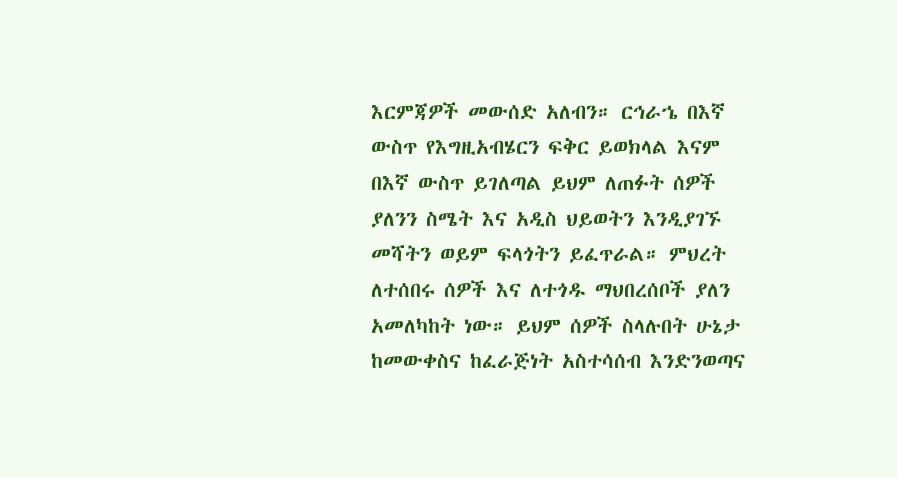እርምጃዎች መውሰድ አለብን። ርኅራኄ በእኛ ውስጥ የእግዚአብሄርን ፍቅር ይወክላል እናም በእኛ ውስጥ ይገለጣል ይህም ለጠፉት ሰዎች ያለንን ስሜት እና አዲስ ህይወትን እንዲያገኙ መሻትን ወይም ፍላጎትን ይፈጥራል። ምህረት ለተሰበሩ ሰዎች እና ለተጎዱ ማህበረሰቦች ያለን አመለካከት ነው። ይህም ሰዎች ስላሉበት ሁኔታ ከመውቀስና ከፈራጅነት አስተሳሰብ እንድንወጣና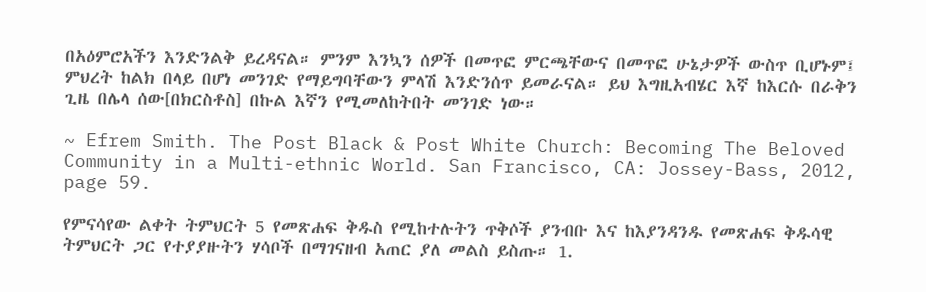በአዕምሮአችን እንድንልቅ ይረዳናል። ምንም እንኳን ሰዎች በመጥፎ ምርጫቸውና በመጥፎ ሁኔታዎች ውስጥ ቢሆኑም፤ ምህረት ከልክ በላይ በሆነ መንገድ የማይግባቸውን ምላሽ እንድንሰጥ ይመራናል። ይህ እግዚአብሄር እኛ ከእርሱ በራቅን ጊዜ በሌላ ሰው[በክርስቶስ] በኩል እኛን የሚመለከትበት መንገድ ነው።

~ Efrem Smith. The Post Black & Post White Church: Becoming The Beloved Community in a Multi-ethnic World. San Francisco, CA: Jossey-Bass, 2012, page 59.

የምናሳየው ልቀት ትምህርት 5 የመጽሐፍ ቅዱስ የሚከተሉትን ጥቅሶች ያንብቡ እና ከእያንዳንዱ የመጽሐፍ ቅዱሳዊ ትምህርት ጋር የተያያዙትን ሃሳቦች በማገናዘብ አጠር ያለ መልስ ይስጡ። 1.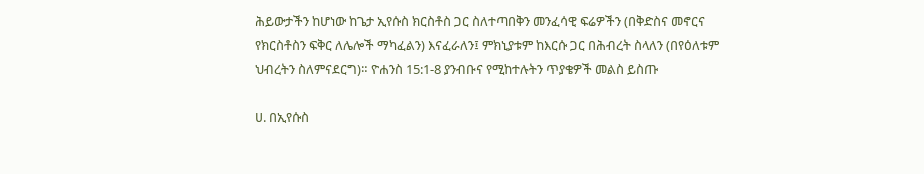ሕይውታችን ከሆነው ከጌታ ኢየሱስ ክርስቶስ ጋር ስለተጣበቅን መንፈሳዊ ፍሬዎችን (በቅድስና መኖርና የክርስቶስን ፍቅር ለሌሎች ማካፈልን) እናፈራለን፤ ምክኒያቱም ከእርሱ ጋር በሕብረት ስላለን (በየዕለቱም ህብረትን ስለምናደርግ)። ዮሐንስ 15:1-8 ያንብቡና የሚከተሉትን ጥያቄዎች መልስ ይስጡ

ሀ. በኢየሱስ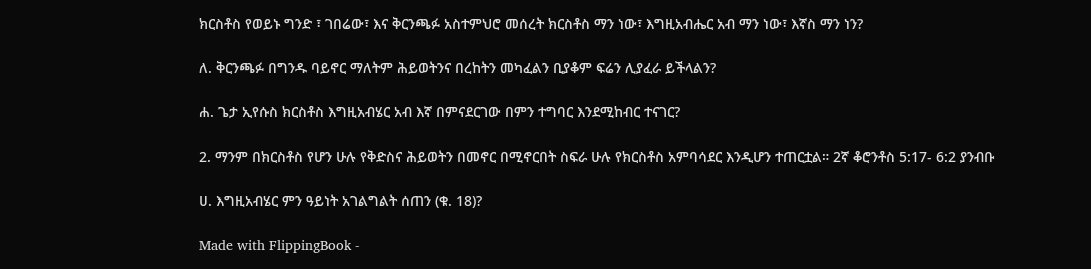ክርስቶስ የወይኑ ግንድ ፣ ገበሬው፣ እና ቅርንጫፉ አስተምህሮ መሰረት ክርስቶስ ማን ነው፣ እግዚአብሔር አብ ማን ነው፣ እኛስ ማን ነን?

ለ. ቅርንጫፉ በግንዱ ባይኖር ማለትም ሕይወትንና በረከትን መካፈልን ቢያቆም ፍሬን ሊያፈራ ይችላልን?

ሐ. ጌታ ኢየሱስ ክርስቶስ እግዚአብሄር አብ እኛ በምናደርገው በምን ተግባር እንደሚከብር ተናገር?

2. ማንም በክርስቶስ የሆን ሁሉ የቅድስና ሕይወትን በመኖር በሚኖርበት ስፍራ ሁሉ የክርስቶስ አምባሳደር እንዲሆን ተጠርቷል። 2ኛ ቆሮንቶስ 5:17- 6:2 ያንብቡ

ሀ. እግዚአብሄር ምን ዓይነት አገልግልት ሰጠን (ቁ. 18)?

Made with FlippingBook -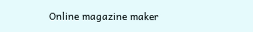Online magazine maker